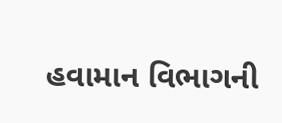હવામાન વિભાગની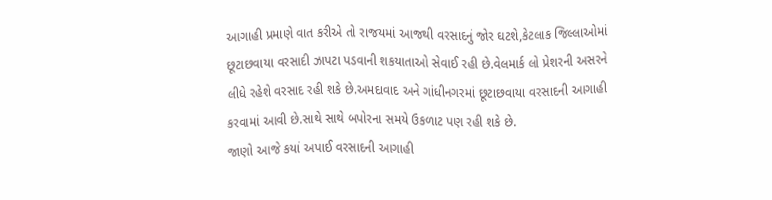આગાહી પ્રમાણે વાત કરીએ તો રાજયમાં આજથી વરસાદનું જોર ઘટશે,કેટલાક જિલ્લાઓમાં છૂટાછવાયા વરસાદી ઝાપટા પડવાની શકયાતાઓ સેવાઈ રહી છે.વેલમાર્ક લો પ્રેશરની અસરને લીધે રહેશે વરસાદ રહી શકે છે.અમદાવાદ અને ગાંધીનગરમાં છૂટાછવાયા વરસાદની આગાહી કરવામાં આવી છે.સાથે સાથે બપોરના સમયે ઉકળાટ પણ રહી શકે છે.
જાણો આજે કયાં અપાઈ વરસાદની આગાહી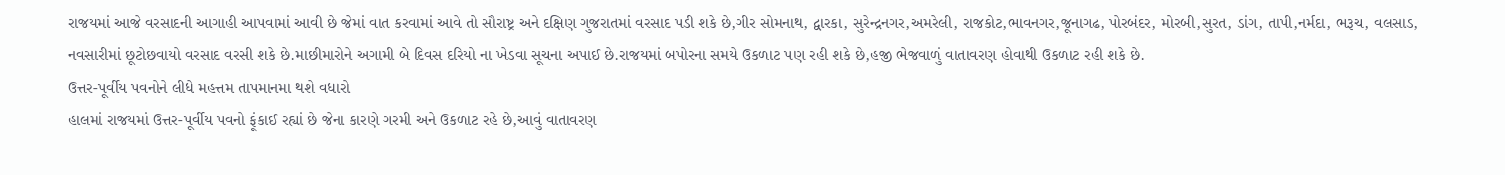રાજયમાં આજે વરસાદની આગાહી આપવામાં આવી છે જેમાં વાત કરવામાં આવે તો સૌરાષ્ટ્ર અને દક્ષિણ ગુજરાતમાં વરસાદ પડી શકે છે,ગીર સોમનાથ, દ્વારકા, સુરેન્દ્રનગર,અમરેલી, રાજકોટ,ભાવનગર,જૂનાગઢ, પોરબંદર, મોરબી,સુરત, ડાંગ, તાપી,નર્મદા, ભરૂચ, વલસાડ, નવસારીમાં છૂટોછવાયો વરસાદ વરસી શકે છે.માછીમારોને અગામી બે દિવસ દરિયો ના ખેડવા સૂચના અપાઈ છે.રાજયમાં બપોરના સમયે ઉકળાટ પણ રહી શકે છે,હજી ભેજવાળું વાતાવરણ હોવાથી ઉકળાટ રહી શકે છે.
ઉત્તર-પૂર્વીય પવનોને લીધે મહત્તમ તાપમાનમા થશે વધારો
હાલમાં રાજયમાં ઉત્તર-પૂર્વીય પવનો ફૂંકાઈ રહ્યાં છે જેના કારણે ગરમી અને ઉકળાટ રહે છે,આવું વાતાવરણ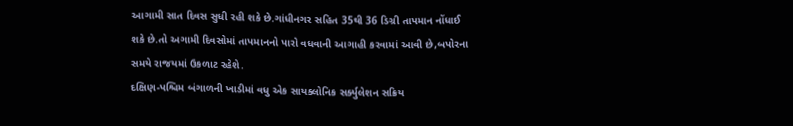આગામી સાત દિવસ સુધી રહી શકે છે.ગાંધીનગર સહિત 35થી 36 ડિગ્રી તાપમાન નોંધાઈ શકે છે.તો અગામી દિવસોમાં તાપમાનનો પારો વધવાની આગાહી કરવામાં આવી છે,બપોરના સમયે રાજયમાં ઉકળાટ રહેશે.
દક્ષિણ-પશ્ચિમ બંગાળની ખાડીમાં વધુ એક સાયક્લોનિક સર્ક્યુલેશન સક્રિય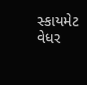સ્કાયમેટ વેધર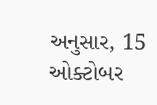અનુસાર, 15 ઓક્ટોબર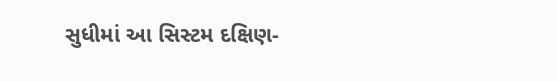સુધીમાં આ સિસ્ટમ દક્ષિણ-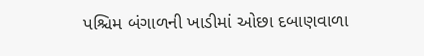પશ્ચિમ બંગાળની ખાડીમાં ઓછા દબાણવાળા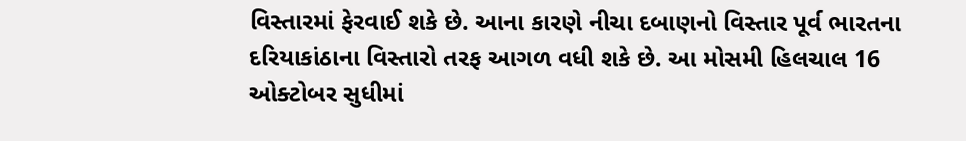વિસ્તારમાં ફેરવાઈ શકે છે. આના કારણે નીચા દબાણનો વિસ્તાર પૂર્વ ભારતના દરિયાકાંઠાના વિસ્તારો તરફ આગળ વધી શકે છે. આ મોસમી હિલચાલ 16 ઓક્ટોબર સુધીમાં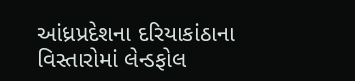આંધ્રપ્રદેશના દરિયાકાંઠાના વિસ્તારોમાં લેન્ડફોલ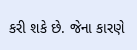કરી શકે છે. જેના કારણે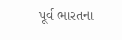પૂર્વ ભારતના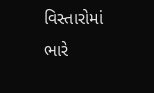વિસ્તારોમાં ભારે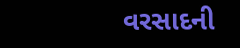વરસાદની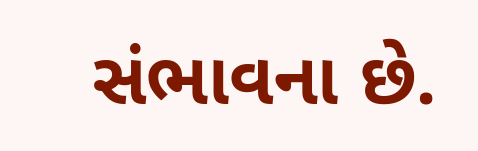સંભાવના છે.